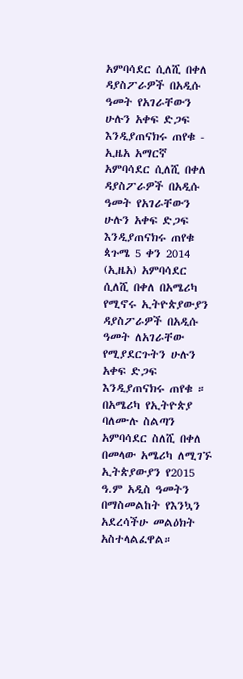አምባሳደር ሲለሺ በቀለ ዳያስፖራዎች በአዲሱ ዓመት የአገራቸውን ሁሉን አቀፍ ድጋፍ እንዲያጠናክሩ ጠየቁ - ኢዜአ አማርኛ
አምባሳደር ሲለሺ በቀለ ዳያስፖራዎች በአዲሱ ዓመት የአገራቸውን ሁሉን አቀፍ ድጋፍ እንዲያጠናክሩ ጠየቁ
ጳጉሜ 5 ቀን 2014 (ኢዜአ) አምባሳደር ሲለሺ በቀለ በአሜሪካ የሚኖሩ ኢትዮጵያውያን ዳያስፖራዎች በአዲሱ ዓመት ለአገራቸው የሚያደርጉትን ሁሉን አቀፍ ድጋፍ እንዲያጠናክሩ ጠየቁ ።
በአሜሪካ የኢትዮጵያ ባለሙሉ ስልጣን አምባሳደር ስለሺ በቀለ በመላው አሜሪካ ለሚገኙ ኢትጵያውያን የ2015 ዓ.ም አዲስ ዓመትን በማስመልከት የእንኳን አደረሳችሁ መልዕክት አስተላልፈዋል።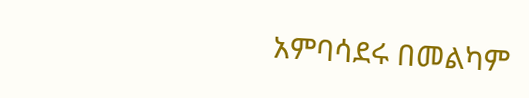አምባሳደሩ በመልካም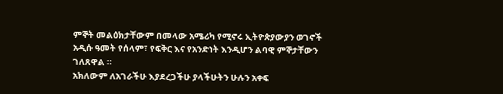ምኞት መልዕክታቸውም በመላው አሜሪካ የሚኖሩ ኢትዮጵያውያን ወገኖች አዲሱ ዓመት የሰላም፣ የፍቅር እና የአንድነት እንዲሆን ልባዊ ምኞታቸውን ገለጸዋል ።
አክለውም ለአገራችሁ እያደረጋችሁ ያላችሁትን ሁሉን አቀፍ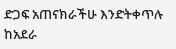ድጋፍ አጠናክራችሁ እንድትቀጥሉ ከአደራ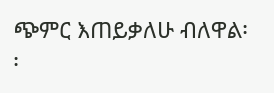ጭምር እጠይቃለሁ ብለዋል፡፡